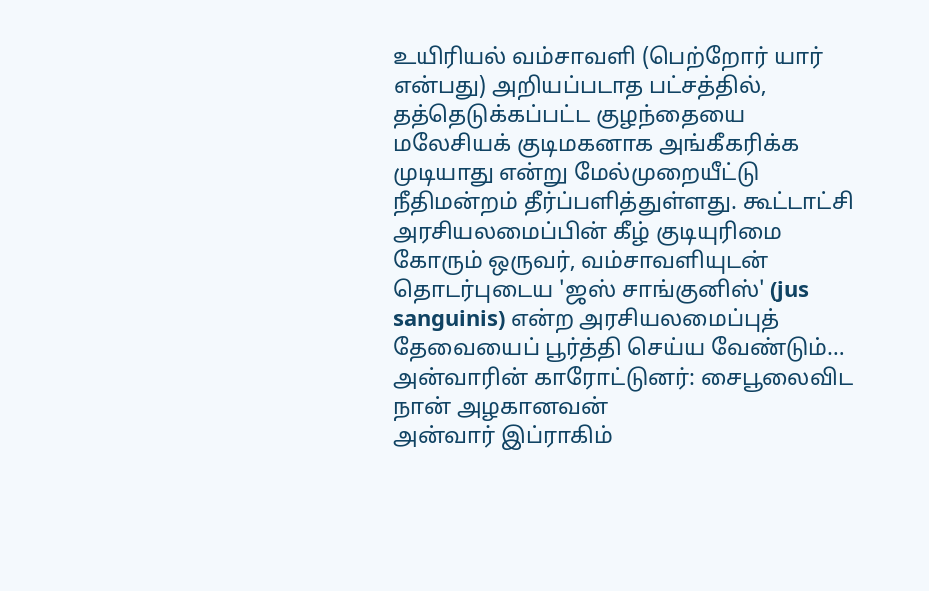உயிரியல் வம்சாவளி (பெற்றோர் யார் என்பது) அறியப்படாத பட்சத்தில், தத்தெடுக்கப்பட்ட குழந்தையை மலேசியக் குடிமகனாக அங்கீகரிக்க முடியாது என்று மேல்முறையீட்டு நீதிமன்றம் தீர்ப்பளித்துள்ளது. கூட்டாட்சி அரசியலமைப்பின் கீழ் குடியுரிமை கோரும் ஒருவர், வம்சாவளியுடன் தொடர்புடைய 'ஜஸ் சாங்குனிஸ்' (jus sanguinis) என்ற அரசியலமைப்புத் தேவையைப் பூர்த்தி செய்ய வேண்டும்…
அன்வாரின் காரோட்டுனர்: சைபூலைவிட நான் அழகானவன்
அன்வார் இப்ராகிம்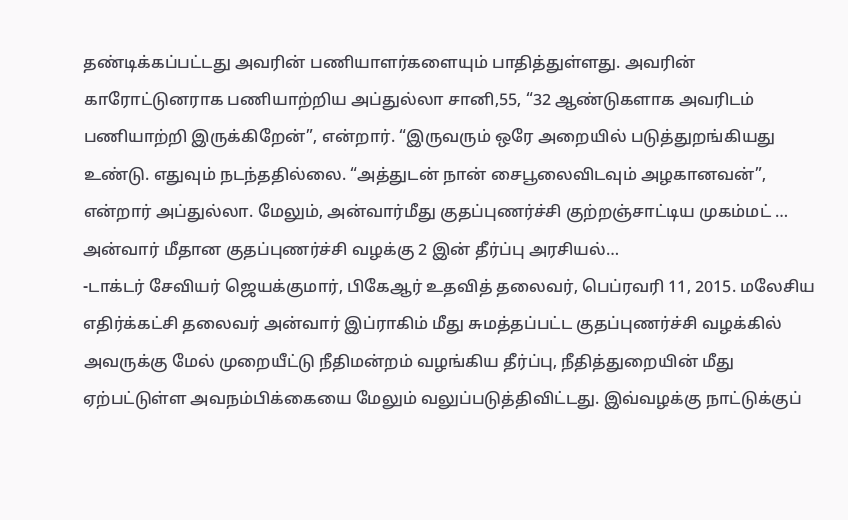தண்டிக்கப்பட்டது அவரின் பணியாளர்களையும் பாதித்துள்ளது. அவரின் காரோட்டுனராக பணியாற்றிய அப்துல்லா சானி,55, “32 ஆண்டுகளாக அவரிடம் பணியாற்றி இருக்கிறேன்”, என்றார். “இருவரும் ஒரே அறையில் படுத்துறங்கியது உண்டு. எதுவும் நடந்ததில்லை. “அத்துடன் நான் சைபூலைவிடவும் அழகானவன்”, என்றார் அப்துல்லா. மேலும், அன்வார்மீது குதப்புணர்ச்சி குற்றஞ்சாட்டிய முகம்மட் …
அன்வார் மீதான குதப்புணர்ச்சி வழக்கு 2 இன் தீர்ப்பு அரசியல்…
-டாக்டர் சேவியர் ஜெயக்குமார், பிகேஆர் உதவித் தலைவர், பெப்ரவரி 11, 2015. மலேசிய எதிர்க்கட்சி தலைவர் அன்வார் இப்ராகிம் மீது சுமத்தப்பட்ட குதப்புணர்ச்சி வழக்கில் அவருக்கு மேல் முறையீட்டு நீதிமன்றம் வழங்கிய தீர்ப்பு, நீதித்துறையின் மீது ஏற்பட்டுள்ள அவநம்பிக்கையை மேலும் வலுப்படுத்திவிட்டது. இவ்வழக்கு நாட்டுக்குப்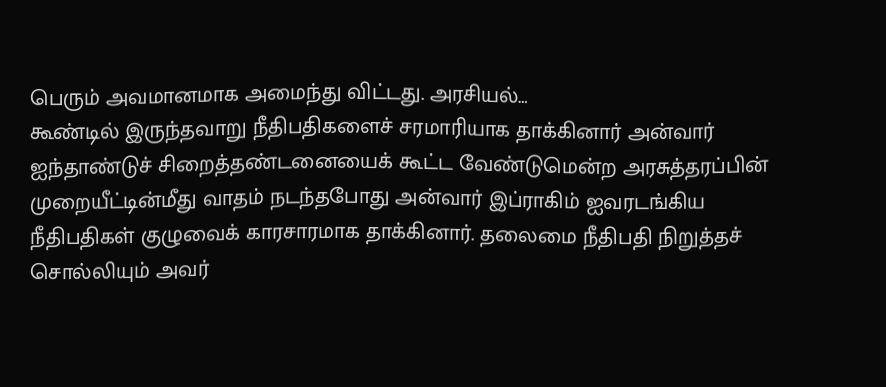பெரும் அவமானமாக அமைந்து விட்டது. அரசியல்…
கூண்டில் இருந்தவாறு நீதிபதிகளைச் சரமாரியாக தாக்கினார் அன்வார்
ஐந்தாண்டுச் சிறைத்தண்டனையைக் கூட்ட வேண்டுமென்ற அரசுத்தரப்பின் முறையீட்டின்மீது வாதம் நடந்தபோது அன்வார் இப்ராகிம் ஐவரடங்கிய நீதிபதிகள் குழுவைக் காரசாரமாக தாக்கினார். தலைமை நீதிபதி நிறுத்தச் சொல்லியும் அவர்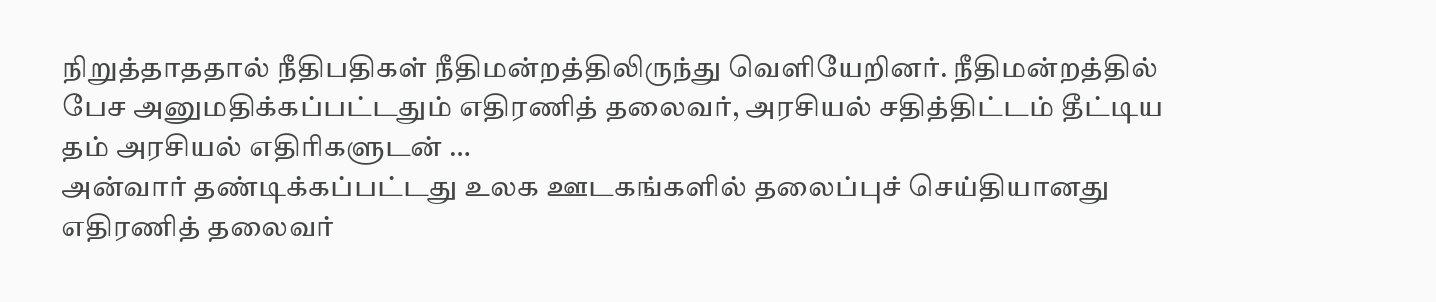நிறுத்தாததால் நீதிபதிகள் நீதிமன்றத்திலிருந்து வெளியேறினர். நீதிமன்றத்தில் பேச அனுமதிக்கப்பட்டதும் எதிரணித் தலைவர், அரசியல் சதித்திட்டம் தீட்டிய தம் அரசியல் எதிரிகளுடன் …
அன்வார் தண்டிக்கப்பட்டது உலக ஊடகங்களில் தலைப்புச் செய்தியானது
எதிரணித் தலைவர்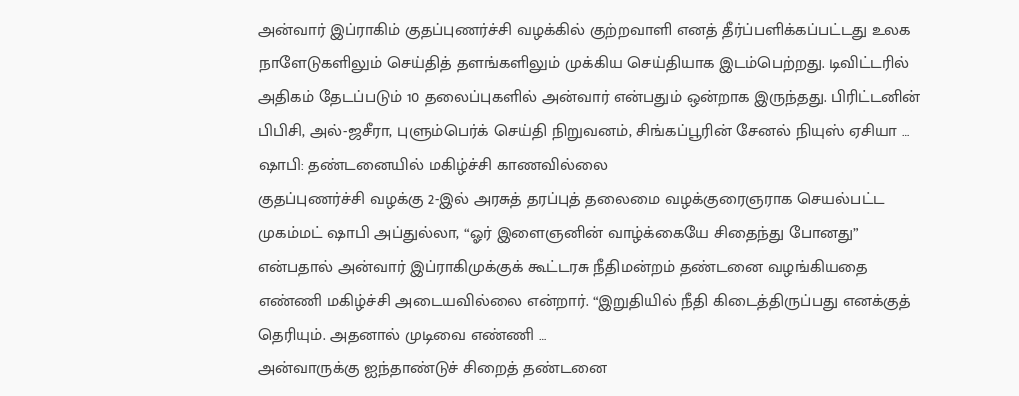அன்வார் இப்ராகிம் குதப்புணர்ச்சி வழக்கில் குற்றவாளி எனத் தீர்ப்பளிக்கப்பட்டது உலக நாளேடுகளிலும் செய்தித் தளங்களிலும் முக்கிய செய்தியாக இடம்பெற்றது. டிவிட்டரில் அதிகம் தேடப்படும் 10 தலைப்புகளில் அன்வார் என்பதும் ஒன்றாக இருந்தது. பிரிட்டனின் பிபிசி, அல்-ஜசீரா, புளும்பெர்க் செய்தி நிறுவனம், சிங்கப்பூரின் சேனல் நியுஸ் ஏசியா …
ஷாபி: தண்டனையில் மகிழ்ச்சி காணவில்லை
குதப்புணர்ச்சி வழக்கு 2-இல் அரசுத் தரப்புத் தலைமை வழக்குரைஞராக செயல்பட்ட முகம்மட் ஷாபி அப்துல்லா, “ஓர் இளைஞனின் வாழ்க்கையே சிதைந்து போனது” என்பதால் அன்வார் இப்ராகிமுக்குக் கூட்டரசு நீதிமன்றம் தண்டனை வழங்கியதை எண்ணி மகிழ்ச்சி அடையவில்லை என்றார். “இறுதியில் நீதி கிடைத்திருப்பது எனக்குத் தெரியும். அதனால் முடிவை எண்ணி …
அன்வாருக்கு ஐந்தாண்டுச் சிறைத் தண்டனை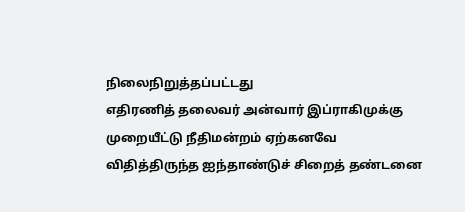நிலைநிறுத்தப்பட்டது
எதிரணித் தலைவர் அன்வார் இப்ராகிமுக்கு முறையீட்டு நீதிமன்றம் ஏற்கனவே விதித்திருந்த ஐந்தாண்டுச் சிறைத் தண்டனை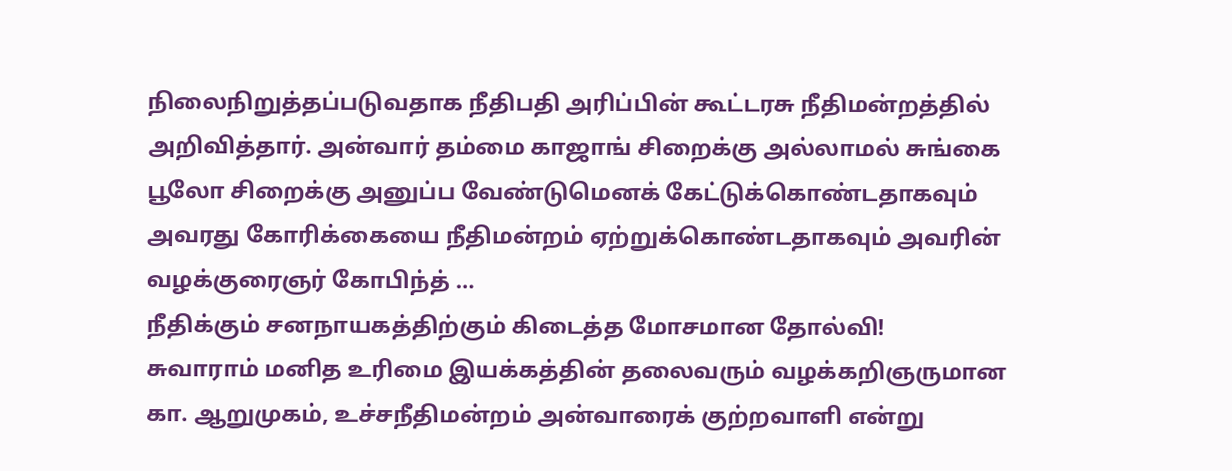நிலைநிறுத்தப்படுவதாக நீதிபதி அரிப்பின் கூட்டரசு நீதிமன்றத்தில் அறிவித்தார். அன்வார் தம்மை காஜாங் சிறைக்கு அல்லாமல் சுங்கை பூலோ சிறைக்கு அனுப்ப வேண்டுமெனக் கேட்டுக்கொண்டதாகவும் அவரது கோரிக்கையை நீதிமன்றம் ஏற்றுக்கொண்டதாகவும் அவரின் வழக்குரைஞர் கோபிந்த் …
நீதிக்கும் சனநாயகத்திற்கும் கிடைத்த மோசமான தோல்வி!
சுவாராம் மனித உரிமை இயக்கத்தின் தலைவரும் வழக்கறிஞருமான கா. ஆறுமுகம், உச்சநீதிமன்றம் அன்வாரைக் குற்றவாளி என்று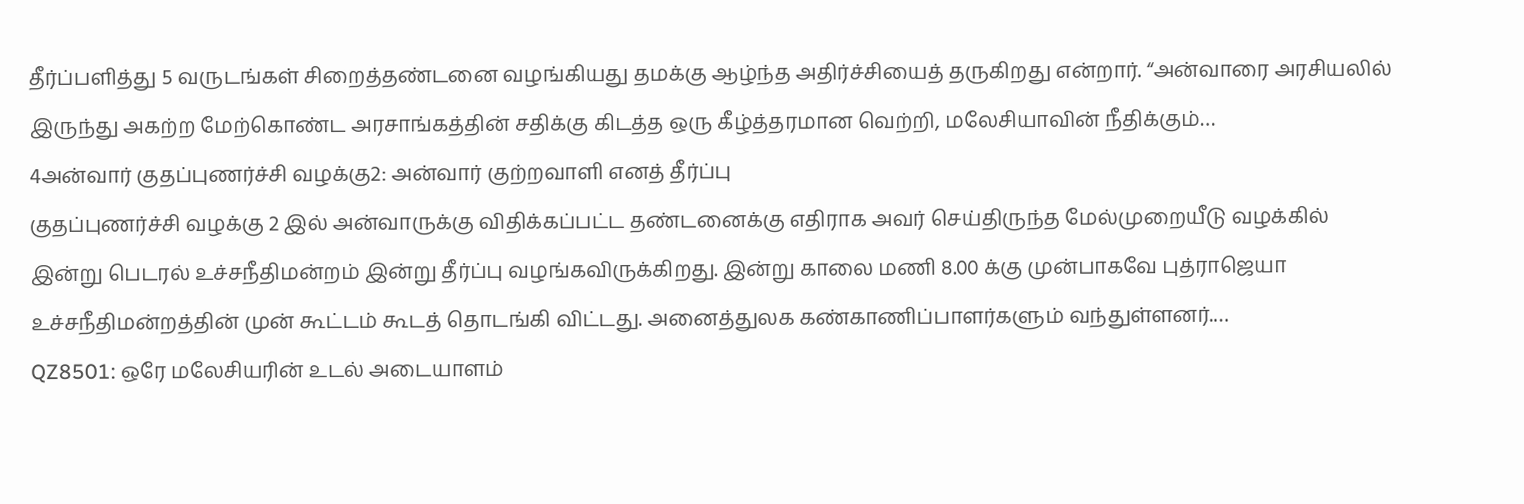தீர்ப்பளித்து 5 வருடங்கள் சிறைத்தண்டனை வழங்கியது தமக்கு ஆழ்ந்த அதிர்ச்சியைத் தருகிறது என்றார். “அன்வாரை அரசியலில் இருந்து அகற்ற மேற்கொண்ட அரசாங்கத்தின் சதிக்கு கிடத்த ஒரு கீழ்த்தரமான வெற்றி, மலேசியாவின் நீதிக்கும்…
4அன்வார் குதப்புணர்ச்சி வழக்கு2: அன்வார் குற்றவாளி எனத் தீர்ப்பு
குதப்புணர்ச்சி வழக்கு 2 இல் அன்வாருக்கு விதிக்கப்பட்ட தண்டனைக்கு எதிராக அவர் செய்திருந்த மேல்முறையீடு வழக்கில் இன்று பெடரல் உச்சநீதிமன்றம் இன்று தீர்ப்பு வழங்கவிருக்கிறது. இன்று காலை மணி 8.00 க்கு முன்பாகவே புத்ராஜெயா உச்சநீதிமன்றத்தின் முன் கூட்டம் கூடத் தொடங்கி விட்டது. அனைத்துலக கண்காணிப்பாளர்களும் வந்துள்ளனர்.…
QZ8501: ஒரே மலேசியரின் உடல் அடையாளம்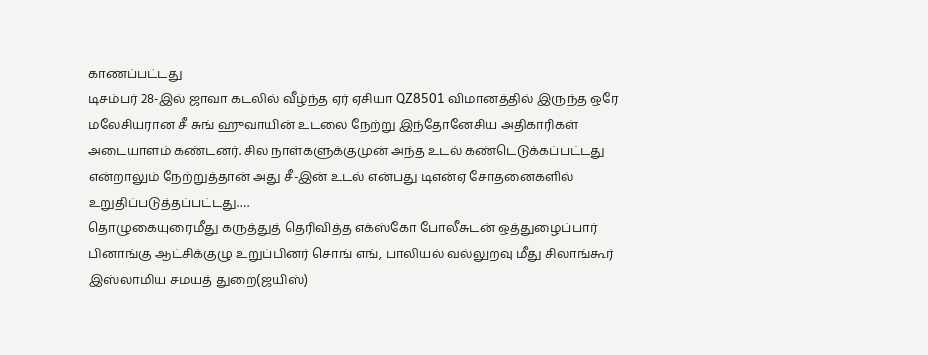காணப்பட்டது
டிசம்பர் 28-இல் ஜாவா கடலில் வீழ்ந்த ஏர் ஏசியா QZ8501 விமானத்தில் இருந்த ஒரே மலேசியரான சீ சுங் ஹுவாயின் உடலை நேற்று இந்தோனேசிய அதிகாரிகள் அடையாளம் கண்டனர். சில நாள்களுக்குமுன் அந்த உடல் கண்டெடுக்கப்பட்டது என்றாலும் நேற்றுத்தான் அது சீ-இன் உடல் என்பது டிஎன்ஏ சோதனைகளில் உறுதிப்படுத்தப்பட்டது.…
தொழுகையுரைமீது கருத்துத் தெரிவித்த எக்ஸ்கோ போலீசுடன் ஒத்துழைப்பார்
பினாங்கு ஆட்சிக்குழு உறுப்பினர் சொங் எங், பாலியல் வல்லுறவு மீது சிலாங்கூர் இஸ்லாமிய சமயத் துறை(ஜயிஸ்)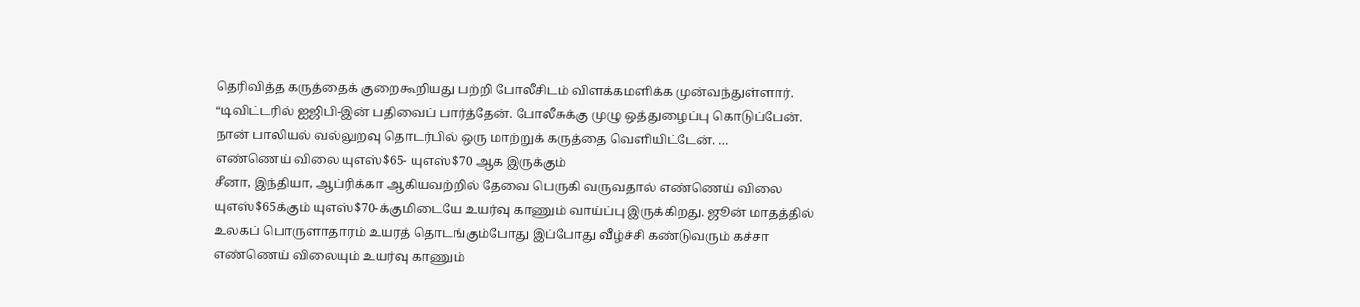தெரிவித்த கருத்தைக் குறைகூறியது பற்றி போலீசிடம் விளக்கமளிக்க முன்வந்துள்ளார். “டிவிட்டரில் ஐஜிபி-இன் பதிவைப் பார்த்தேன். போலீசுக்கு முழு ஒத்துழைப்பு கொடுப்பேன். நான் பாலியல் வல்லுறவு தொடர்பில் ஒரு மாற்றுக் கருத்தை வெளியிட்டேன். …
எண்ணெய் விலை யுஎஸ்$65- யுஎஸ்$70 ஆக இருக்கும்
சீனா, இந்தியா, ஆப்ரிக்கா ஆகியவற்றில் தேவை பெருகி வருவதால் எண்ணெய் விலை யுஎஸ்$65க்கும் யுஎஸ்$70-க்குமிடையே உயர்வு காணும் வாய்ப்பு இருக்கிறது. ஜூன் மாதத்தில் உலகப் பொருளாதாரம் உயரத் தொடங்கும்போது இப்போது வீழ்ச்சி கண்டுவரும் கச்சா எண்ணெய் விலையும் உயர்வு காணும்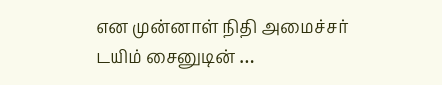என முன்னாள் நிதி அமைச்சர் டயிம் சைனுடின் …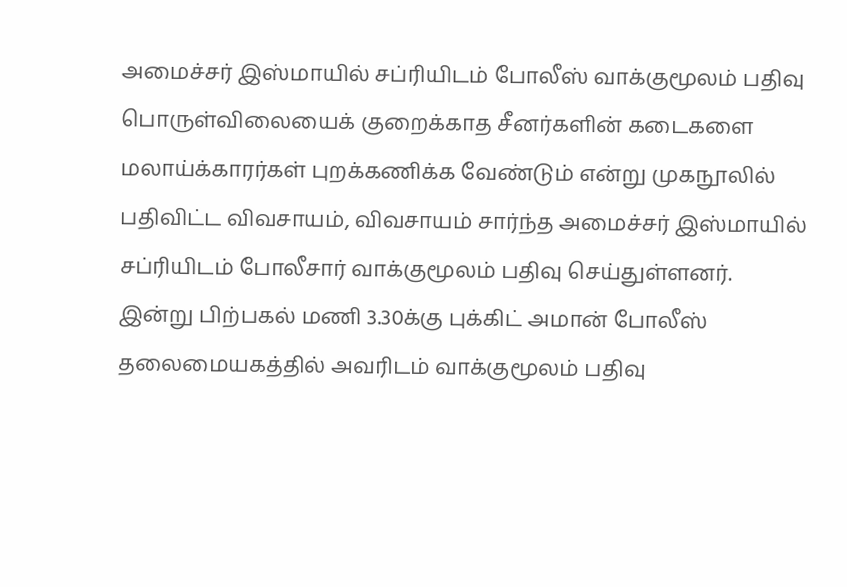அமைச்சர் இஸ்மாயில் சப்ரியிடம் போலீஸ் வாக்குமூலம் பதிவு
பொருள்விலையைக் குறைக்காத சீனர்களின் கடைகளை மலாய்க்காரர்கள் புறக்கணிக்க வேண்டும் என்று முகநூலில் பதிவிட்ட விவசாயம், விவசாயம் சார்ந்த அமைச்சர் இஸ்மாயில் சப்ரியிடம் போலீசார் வாக்குமூலம் பதிவு செய்துள்ளனர். இன்று பிற்பகல் மணி 3.30க்கு புக்கிட் அமான் போலீஸ் தலைமையகத்தில் அவரிடம் வாக்குமூலம் பதிவு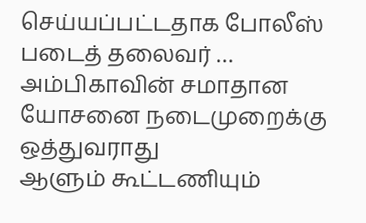செய்யப்பட்டதாக போலீஸ் படைத் தலைவர் …
அம்பிகாவின் சமாதான யோசனை நடைமுறைக்கு ஒத்துவராது
ஆளும் கூட்டணியும்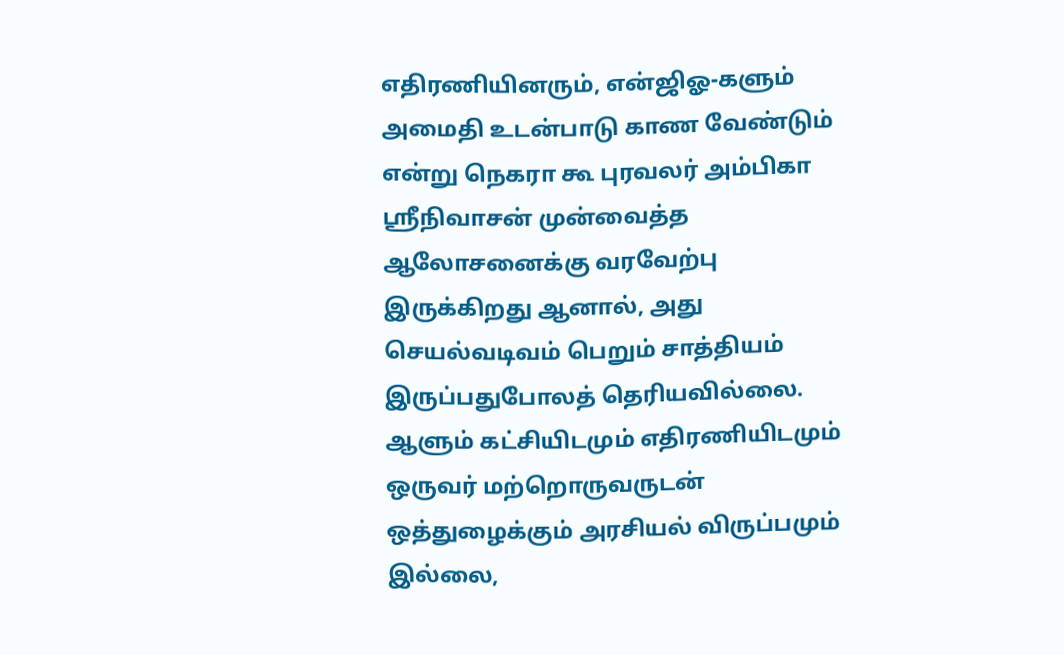எதிரணியினரும், என்ஜிஓ-களும் அமைதி உடன்பாடு காண வேண்டும் என்று நெகரா கூ புரவலர் அம்பிகா ஸ்ரீநிவாசன் முன்வைத்த ஆலோசனைக்கு வரவேற்பு இருக்கிறது ஆனால், அது செயல்வடிவம் பெறும் சாத்தியம் இருப்பதுபோலத் தெரியவில்லை. ஆளும் கட்சியிடமும் எதிரணியிடமும் ஒருவர் மற்றொருவருடன் ஒத்துழைக்கும் அரசியல் விருப்பமும் இல்லை,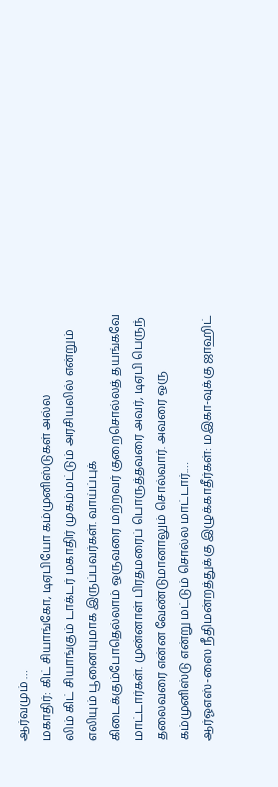ஆர்வமும் …
மகாதிர்: கிட் சியாங்கோ, டிஏபியோ கம்முனிஸ்டுகள் அல்ல
லிம் கிட் சியாங்கும் டாக்டர் மகாதிர் முகம்மட்டும் அரசியலில் என்றும் எலியும் பூனையுமாக இருப்பவர்கள். வாய்ப்புக் கிடைக்கும்போதெல்லாம் ஒருவரை மற்றவர் குறைசொல்லத் தயங்கவே மாட்டார்கள். முன்னாள் பிரதமரைப் பொருத்தவரை அவர், டிஏபி பெருந் தலைவரை என்ன வேண்டுமானாலும் சொல்வார். அவரை ஒரு கம்முனிஸ்டு என்று மட்டும் சொல்ல மாட்டார்.…
ஆர்ஓஎஸ்-ஸை நீதிமன்றத்துக்கு இழுக்காதீர்கள்: மஇகா-வுக்கு ஜாஹிட்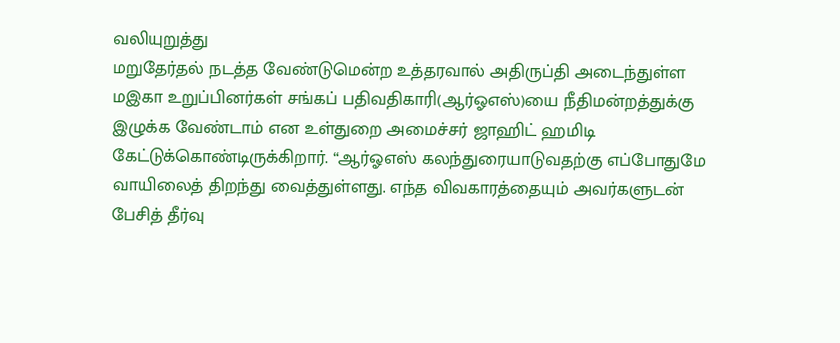வலியுறுத்து
மறுதேர்தல் நடத்த வேண்டுமென்ற உத்தரவால் அதிருப்தி அடைந்துள்ள மஇகா உறுப்பினர்கள் சங்கப் பதிவதிகாரி(ஆர்ஓஎஸ்)யை நீதிமன்றத்துக்கு இழுக்க வேண்டாம் என உள்துறை அமைச்சர் ஜாஹிட் ஹமிடி கேட்டுக்கொண்டிருக்கிறார். “ஆர்ஓஎஸ் கலந்துரையாடுவதற்கு எப்போதுமே வாயிலைத் திறந்து வைத்துள்ளது. எந்த விவகாரத்தையும் அவர்களுடன் பேசித் தீர்வு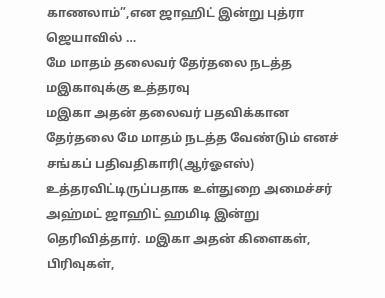காணலாம்”,என ஜாஹிட் இன்று புத்ரா ஜெயாவில் …
மே மாதம் தலைவர் தேர்தலை நடத்த மஇகாவுக்கு உத்தரவு
மஇகா அதன் தலைவர் பதவிக்கான தேர்தலை மே மாதம் நடத்த வேண்டும் எனச் சங்கப் பதிவதிகாரி(ஆர்ஓஎஸ்) உத்தரவிட்டிருப்பதாக உள்துறை அமைச்சர் அஹ்மட் ஜாஹிட் ஹமிடி இன்று தெரிவித்தார். மஇகா அதன் கிளைகள், பிரிவுகள்,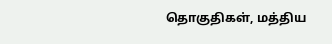தொகுதிகள், மத்திய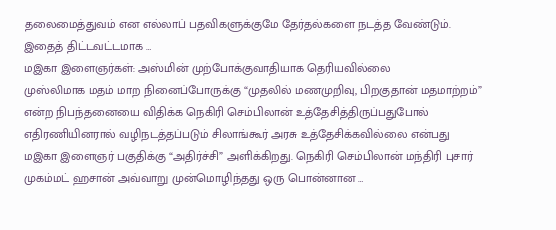தலைமைத்துவம் என எல்லாப் பதவிகளுக்குமே தேர்தல்களை நடத்த வேண்டும். இதைத் திட்டவட்டமாக …
மஇகா இளைஞர்கள்: அஸ்மின் முற்போக்குவாதியாக தெரியவில்லை
முஸ்லிமாக மதம் மாற நினைப்போருக்கு “முதலில் மணமுறிவு, பிறகுதான் மதமாற்றம்” என்ற நிபந்தனையை விதிக்க நெகிரி செம்பிலான் உத்தேசித்திருப்பதுபோல் எதிரணியினரால் வழிநடத்தப்படும் சிலாங்கூர் அரசு உத்தேசிக்கவில்லை என்பது மஇகா இளைஞர் பகுதிக்கு “அதிர்ச்சி” அளிக்கிறது. நெகிரி செம்பிலான் மந்திரி புசார் முகம்மட் ஹசான் அவ்வாறு முன்மொழிந்தது ஒரு பொன்னான …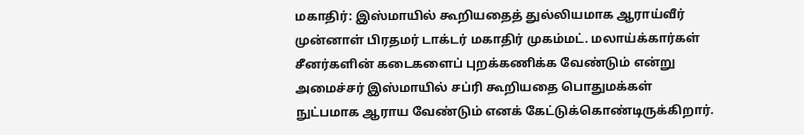மகாதிர்: இஸ்மாயில் கூறியதைத் துல்லியமாக ஆராய்வீர்
முன்னாள் பிரதமர் டாக்டர் மகாதிர் முகம்மட். மலாய்க்கார்கள் சீனர்களின் கடைகளைப் புறக்கணிக்க வேண்டும் என்று அமைச்சர் இஸ்மாயில் சப்ரி கூறியதை பொதுமக்கள் நுட்பமாக ஆராய வேண்டும் எனக் கேட்டுக்கொண்டிருக்கிறார்.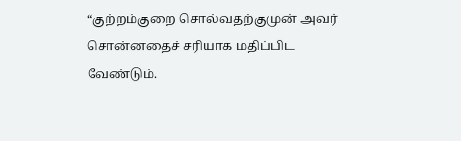“குற்றம்குறை சொல்வதற்குமுன் அவர் சொன்னதைச் சரியாக மதிப்பிட வேண்டும்.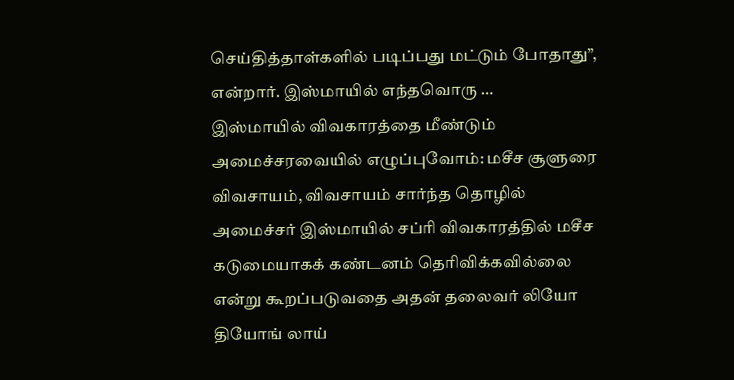செய்தித்தாள்களில் படிப்பது மட்டும் போதாது”, என்றார். இஸ்மாயில் எந்தவொரு …
இஸ்மாயில் விவகாரத்தை மீண்டும் அமைச்சரவையில் எழுப்புவோம்: மசீச சூளுரை
விவசாயம், விவசாயம் சார்ந்த தொழில் அமைச்சர் இஸ்மாயில் சப்ரி விவகாரத்தில் மசீச கடுமையாகக் கண்டனம் தெரிவிக்கவில்லை என்று கூறப்படுவதை அதன் தலைவர் லியோ தியோங் லாய்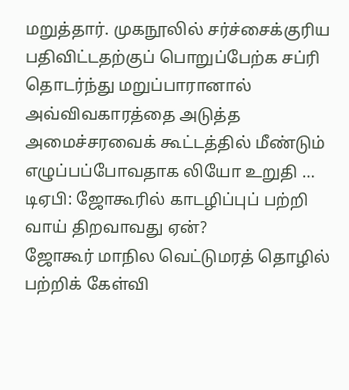மறுத்தார். முகநூலில் சர்ச்சைக்குரிய பதிவிட்டதற்குப் பொறுப்பேற்க சப்ரி தொடர்ந்து மறுப்பாரானால் அவ்விவகாரத்தை அடுத்த அமைச்சரவைக் கூட்டத்தில் மீண்டும் எழுப்பப்போவதாக லியோ உறுதி …
டிஏபி: ஜோகூரில் காடழிப்புப் பற்றி வாய் திறவாவது ஏன்?
ஜோகூர் மாநில வெட்டுமரத் தொழில் பற்றிக் கேள்வி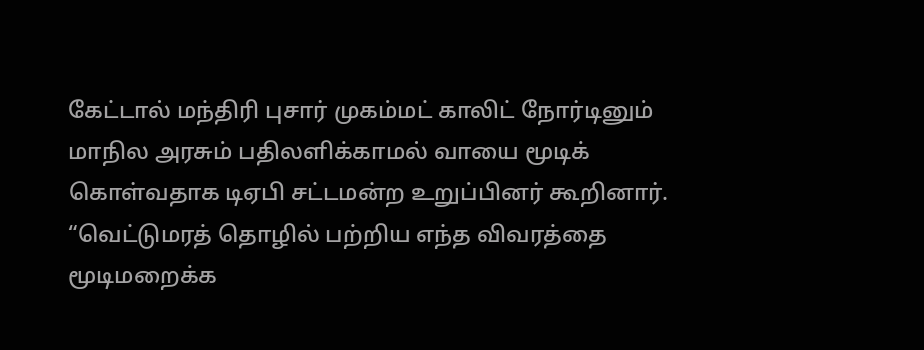கேட்டால் மந்திரி புசார் முகம்மட் காலிட் நோர்டினும் மாநில அரசும் பதிலளிக்காமல் வாயை மூடிக் கொள்வதாக டிஏபி சட்டமன்ற உறுப்பினர் கூறினார். “வெட்டுமரத் தொழில் பற்றிய எந்த விவரத்தை மூடிமறைக்க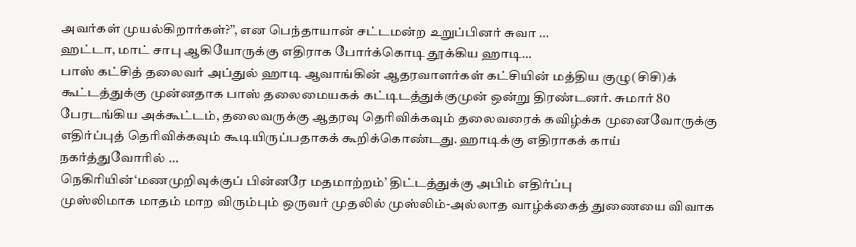அவர்கள் முயல்கிறார்கள்?”, என பெந்தாயான் சட்டமன்ற உறுப்பினர் சுவா …
ஹட்டா, மாட் சாபு ஆகியோருக்கு எதிராக போர்க்கொடி தூக்கிய ஹாடி…
பாஸ் கட்சித் தலைவர் அப்துல் ஹாடி ஆவாங்கின் ஆதரவாளர்கள் கட்சியின் மத்திய குழு(சிசி)க் கூட்டத்துக்கு முன்னதாக பாஸ் தலைமையகக் கட்டிடத்துக்குமுன் ஒன்று திரண்டனர். சுமார் 80 பேரடங்கிய அக்கூட்டம், தலைவருக்கு ஆதரவு தெரிவிக்கவும் தலைவரைக் கவிழ்க்க முனைவோருக்கு எதிர்ப்புத் தெரிவிக்கவும் கூடியிருப்பதாகக் கூறிக்கொண்டது. ஹாடிக்கு எதிராகக் காய் நகர்த்துவோரில் …
நெகிரியின்‘மணமுறிவுக்குப் பின்னரே மதமாற்றம்’ திட்டத்துக்கு அபிம் எதிர்ப்பு
முஸ்லிமாக மாதம் மாற விரும்பும் ஒருவர் முதலில் முஸ்லிம்-அல்லாத வாழ்க்கைத் துணையை விவாக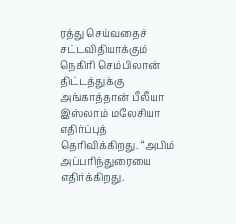ரத்து செய்வதைச் சட்டவிதியாக்கும் நெகிரி செம்பிலான் திட்டத்துக்கு அங்காத்தான் பீலீயா இஸ்லாம் மலேசியா எதிர்ப்புத் தெரிவிக்கிறது. “அபிம் அப்பரிந்துரையை எதிர்க்கிறது.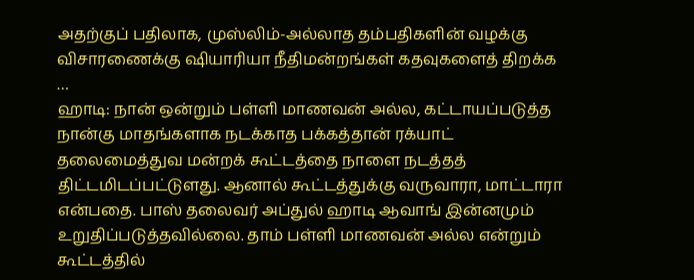அதற்குப் பதிலாக, முஸ்லிம்-அல்லாத தம்பதிகளின் வழக்கு விசாரணைக்கு ஷியாரியா நீதிமன்றங்கள் கதவுகளைத் திறக்க …
ஹாடி: நான் ஒன்றும் பள்ளி மாணவன் அல்ல, கட்டாயப்படுத்த
நான்கு மாதங்களாக நடக்காத பக்கத்தான் ரக்யாட் தலைமைத்துவ மன்றக் கூட்டத்தை நாளை நடத்தத் திட்டமிடப்பட்டுளது. ஆனால் கூட்டத்துக்கு வருவாரா, மாட்டாரா என்பதை. பாஸ் தலைவர் அப்துல் ஹாடி ஆவாங் இன்னமும் உறுதிப்படுத்தவில்லை. தாம் பள்ளி மாணவன் அல்ல என்றும் கூட்டத்தில்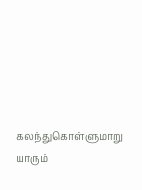கலந்துகொள்ளுமாறு யாரும்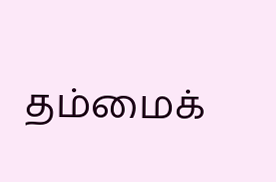தம்மைக்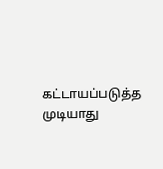கட்டாயப்படுத்த முடியாது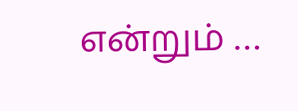என்றும் …